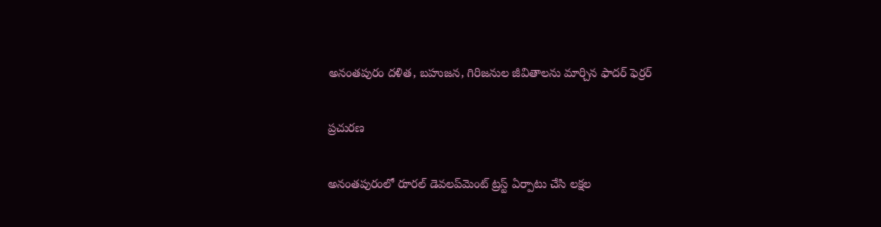అనంతపురం దళిత, బహుజన, గిరిజనుల జీవితాలను మార్చిన ఫాదర్ ఫెర్రర్

ప్రచురణ

అనంతపురంలో రూరల్ డెవలప్‌మెంట్ ట్రస్ట్ ఏర్పాటు చేసి లక్షల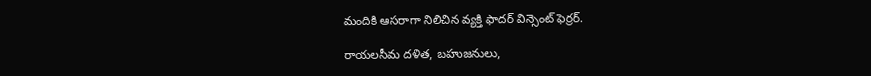మందికి ఆసరాగా నిలిచిన వ్యక్తి ఫాదర్ విన్సెంట్ ఫెర్రర్.

రాయలసీమ దళిత, బహుజనులు,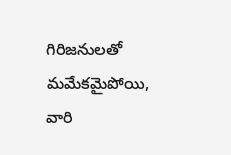గిరిజనులతో మమేకమైపోయి, వారి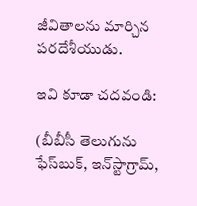జీవితాలను మార్చిన పరదేశీయుడు.

ఇవి కూడా చదవండి:

(బీబీసీ తెలుగును ఫేస్‌బుక్, ఇన్‌స్టాగ్రామ్‌,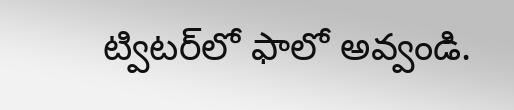ట్విటర్‌లో ఫాలో అవ్వండి.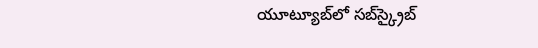యూట్యూబ్‌లో సబ్‌స్క్రైబ్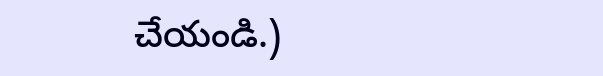చేయండి.)